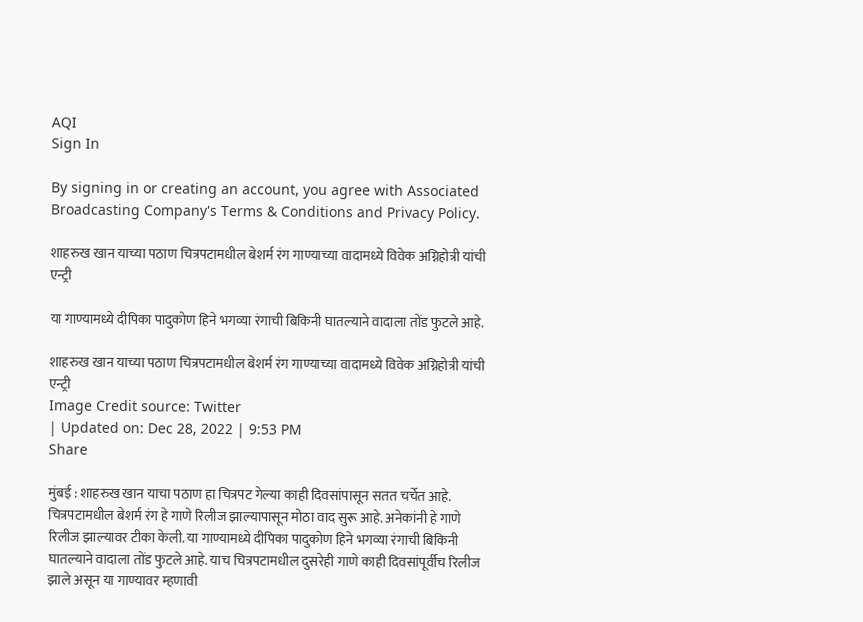AQI
Sign In

By signing in or creating an account, you agree with Associated Broadcasting Company's Terms & Conditions and Privacy Policy.

शाहरुख खान याच्या पठाण चित्रपटामधील बेशर्म रंग गाण्याच्या वादामध्ये विवेक अग्निहोत्री यांची एन्ट्री

या गाण्यामध्ये दीपिका पादुकोण हिने भगव्या रंगाची बिकिनी घातल्याने वादाला तोंड फुटले आहे.

शाहरुख खान याच्या पठाण चित्रपटामधील बेशर्म रंग गाण्याच्या वादामध्ये विवेक अग्निहोत्री यांची एन्ट्री
Image Credit source: Twitter
| Updated on: Dec 28, 2022 | 9:53 PM
Share

मुंबई : शाहरुख खान याचा पठाण हा चित्रपट गेल्या काही दिवसांपासून सतत चर्चेत आहे. चित्रपटामधील बेशर्म रंग हे गाणे रिलीज झाल्यापासून मोठा वाद सुरू आहे. अनेकांनी हे गाणे रिलीज झाल्यावर टीका केली. या गाण्यामध्ये दीपिका पादुकोण हिने भगव्या रंगाची बिकिनी घातल्याने वादाला तोंड फुटले आहे. याच चित्रपटामधील दुसरेही गाणे काही दिवसांपूर्वीच रिलीज झाले असून या गाण्यावर म्हणावी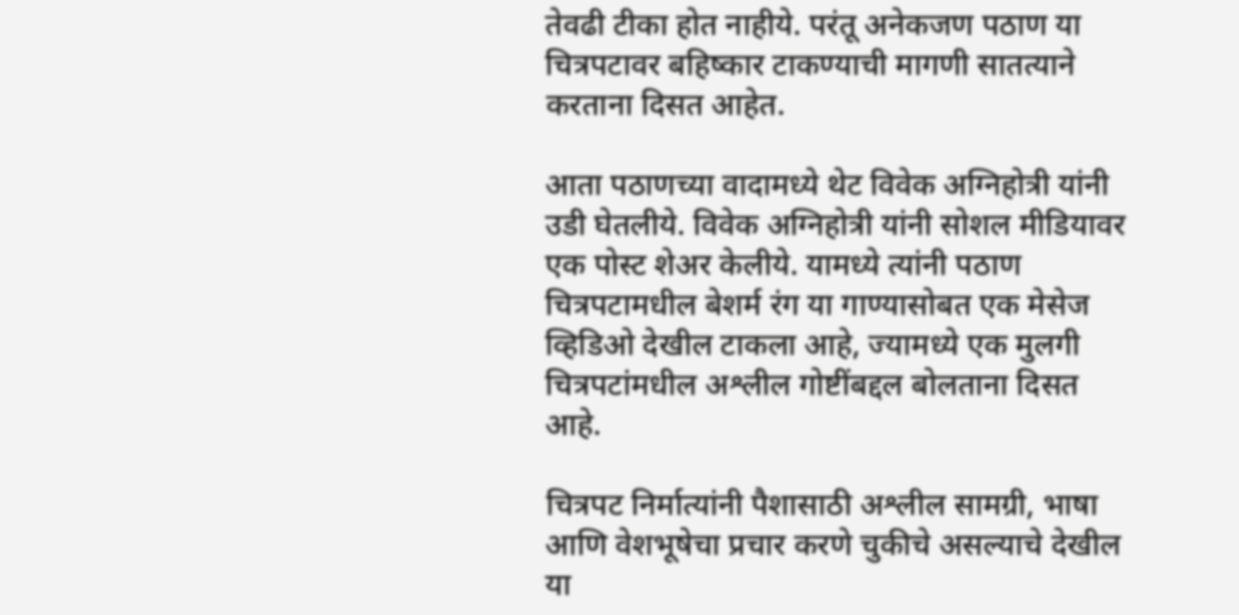तेवढी टीका होत नाहीये. परंतू अनेकजण पठाण या चित्रपटावर बहिष्कार टाकण्याची मागणी सातत्याने करताना दिसत आहेत.

आता पठाणच्या वादामध्ये थेट विवेक अग्निहोत्री यांनी उडी घेतलीये. विवेक अग्निहोत्री यांनी सोशल मीडियावर एक पोस्ट शेअर केलीये. यामध्ये त्यांनी पठाण चित्रपटामधील बेशर्म रंग या गाण्यासोबत एक मेसेज व्हिडिओ देखील टाकला आहे, ज्यामध्ये एक मुलगी चित्रपटांमधील अश्लील गोष्टींबद्दल बोलताना दिसत आहे.

चित्रपट निर्मात्यांनी पैशासाठी अश्लील सामग्री, भाषा आणि वेशभूषेचा प्रचार करणे चुकीचे असल्याचे देखील या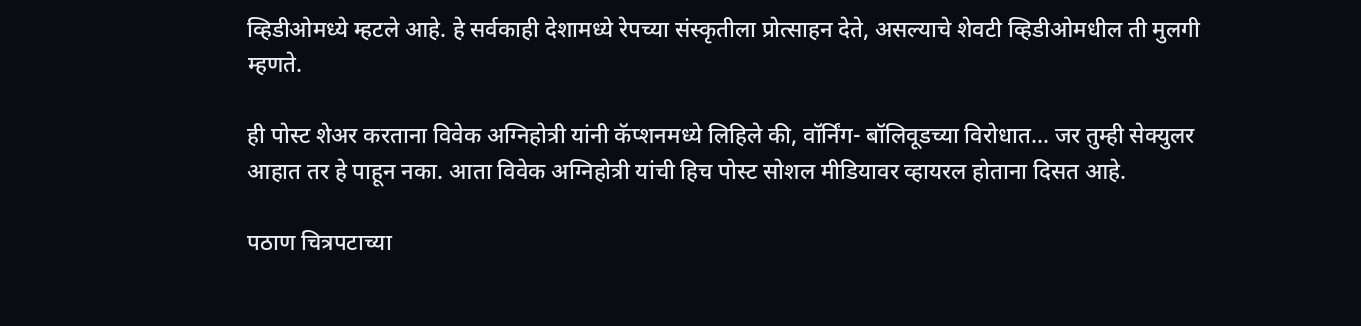व्हिडीओमध्ये म्हटले आहे. हे सर्वकाही देशामध्ये रेपच्या संस्कृतीला प्रोत्साहन देते, असल्याचे शेवटी व्हिडीओमधील ती मुलगी म्हणते.

ही पोस्ट शेअर करताना विवेक अग्निहोत्री यांनी कॅप्शनमध्ये लिहिले की, वॉर्निंग- बॉलिवूडच्या विरोधात… जर तुम्ही सेक्युलर आहात तर हे पाहून नका. आता विवेक अग्निहोत्री यांची हिच पोस्ट सोशल मीडियावर व्हायरल होताना दिसत आहे.

पठाण चित्रपटाच्या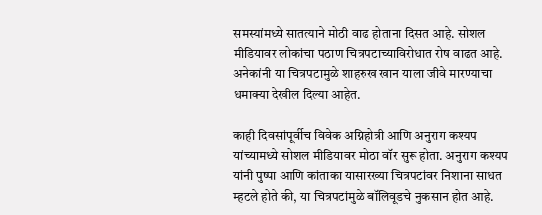समस्यांमध्ये सातत्याने मोठी वाढ होताना दिसत आहे. सोशल मीडियावर लोकांचा पठाण चित्रपटाच्याविरोधात रोष वाढत आहे. अनेकांनी या चित्रपटामुळे शाहरुख खान याला जीवे मारण्याचा धमाक्या देखील दिल्या आहेत.

काही दिवसांपूर्वीच विवेक अग्निहोत्री आणि अनुराग कश्यप यांच्यामध्ये सोशल मीडियावर मोठा वॉर सुरू होता. अनुराग कश्यप यांनी पुष्पा आणि कांताका यासारख्या चित्रपटांवर निशाना साधत म्हटले होते की, या चित्रपटांमुळे बॉलिवूडचे नुकसान होत आहे.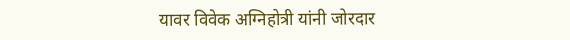यावर विवेक अग्निहोत्री यांनी जोरदार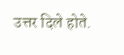उत्तर दिले होते.